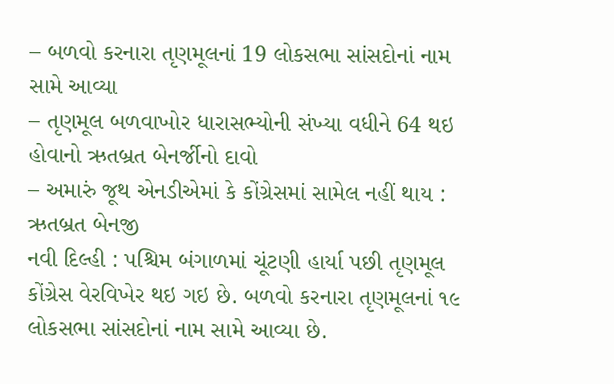– બળવો કરનારા તૃણમૂલનાં 19 લોકસભા સાંસદોનાં નામ સામે આવ્યા
– તૃણમૂલ બળવાખોર ધારાસભ્યોની સંખ્યા વધીને 64 થઇ હોવાનો ઋતબ્રત બેનર્જીનો દાવો
– અમારું જૂથ એનડીએમાં કે કોંગ્રેસમાં સામેલ નહીં થાય : ઋતબ્રત બેનજી
નવી દિલ્હી : પશ્ચિમ બંગાળમાં ચૂંટણી હાર્યા પછી તૃણમૂલ કોંગ્રેસ વેરવિખેર થઇ ગઇ છે. બળવો કરનારા તૃણમૂલનાં ૧૯ લોકસભા સાંસદોનાં નામ સામે આવ્યા છે.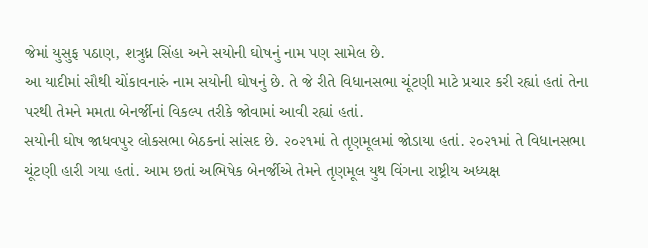જેમાં યુસુફ પઠાણ, શત્રુધ્ન સિંહા અને સયોની ઘોષનું નામ પણ સામેલ છે.
આ યાદીમાં સૌથી ચોંકાવનારું નામ સયોની ઘોષનું છે. તે જે રીતે વિધાનસભા ચૂંટણી માટે પ્રચાર કરી રહ્યાં હતાં તેના પરથી તેમને મમતા બેનર્જીનાં વિકલ્પ તરીકે જોવામાં આવી રહ્યાં હતાં.
સયોની ઘોષ જાધવપુર લોકસભા બેઠકનાં સાંસદ છે. ૨૦૨૧માં તે તૃણમૂલમાં જોડાયા હતાં. ૨૦૨૧માં તે વિધાનસભા ચૂંટણી હારી ગયા હતાં. આમ છતાં અભિષેક બેનર્જીએ તેમને તૃણમૂલ યુથ વિંગના રાષ્ટ્રીય અધ્યક્ષ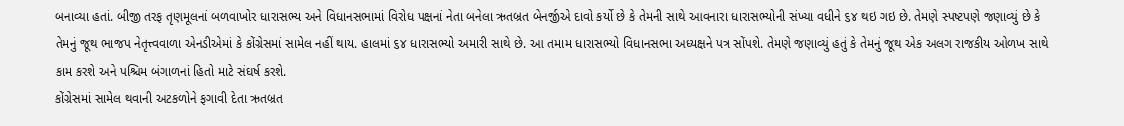બનાવ્યા હતાં. બીજી તરફ તૃણમૂલનાં બળવાખોર ધારાસભ્ય અને વિધાનસભામાં વિરોધ પક્ષનાં નેતા બનેલા ઋતબ્રત બેનર્જીએ દાવો કર્યો છે કે તેમની સાથે આવનારા ધારાસભ્યોની સંખ્યા વધીને ૬૪ થઇ ગઇ છે. તેમણે સ્પષ્ટપણે જણાવ્યું છે કે તેમનું જૂથ ભાજપ નેતૃત્ત્વવાળા એનડીએમાં કે કોંગ્રેસમાં સામેલ નહીં થાય. હાલમાં ૬૪ ધારાસભ્યો અમારી સાથે છે. આ તમામ ધારાસભ્યો વિધાનસભા અધ્યક્ષને પત્ર સોંપશે. તેમણે જણાવ્યું હતું કે તેમનું જૂથ એક અલગ રાજકીય ઓળખ સાથે કામ કરશે અને પશ્ચિમ બંગાળનાં હિતો માટે સંઘર્ષ કરશે.
કોંગ્રેસમાં સામેલ થવાની અટકળોને ફગાવી દેતા ઋતબ્રત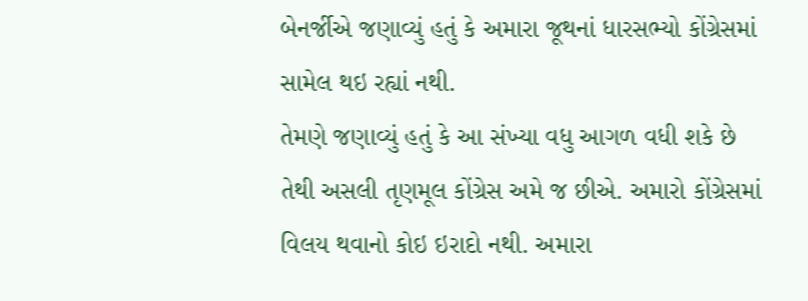બેનર્જીએ જણાવ્યું હતું કે અમારા જૂથનાં ધારસભ્યો કોંગ્રેસમાં સામેલ થઇ રહ્યાં નથી.
તેમણે જણાવ્યું હતું કે આ સંખ્યા વધુ આગળ વધી શકે છે તેથી અસલી તૃણમૂલ કોંગ્રેસ અમે જ છીએ. અમારો કોંગ્રેસમાં વિલય થવાનો કોઇ ઇરાદો નથી. અમારા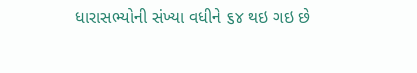ધારાસભ્યોની સંખ્યા વધીને ૬૪ થઇ ગઇ છે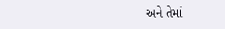અને તેમાં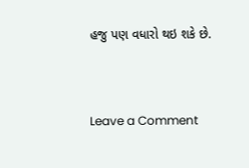હજુ પણ વધારો થઇ શકે છે.


Leave a Comment